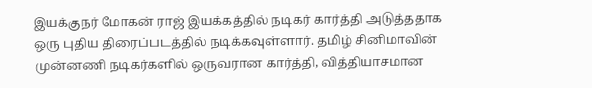இயக்குநர் மோகன் ராஜ் இயக்கத்தில் நடிகர் கார்த்தி அடுத்ததாக ஒரு புதிய திரைப்படத்தில் நடிக்கவுள்ளார். தமிழ் சினிமாவின் முன்னணி நடிகர்களில் ஒருவரான கார்த்தி, வித்தியாசமான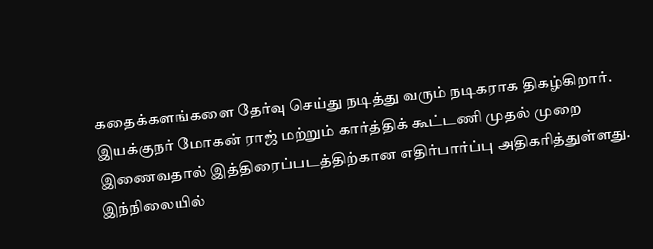கதைக்களங்களை தேர்வு செய்து நடித்து வரும் நடிகராக திகழ்கிறார்.
இயக்குநர் மோகன் ராஜ் மற்றும் கார்த்திக் கூட்டணி முதல் முறை இணைவதால் இத்திரைப்படத்திற்கான எதிர்பார்ப்பு அதிகரித்துள்ளது.
இந்நிலையில்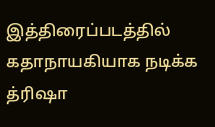இத்திரைப்படத்தில் கதாநாயகியாக நடிக்க த்ரிஷா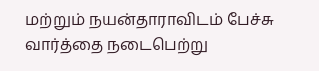மற்றும் நயன்தாராவிடம் பேச்சு வார்த்தை நடைபெற்று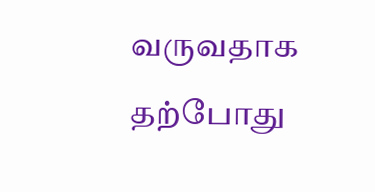வருவதாக தற்போது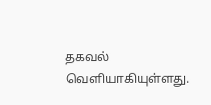தகவல் வெளியாகியுள்ளது.